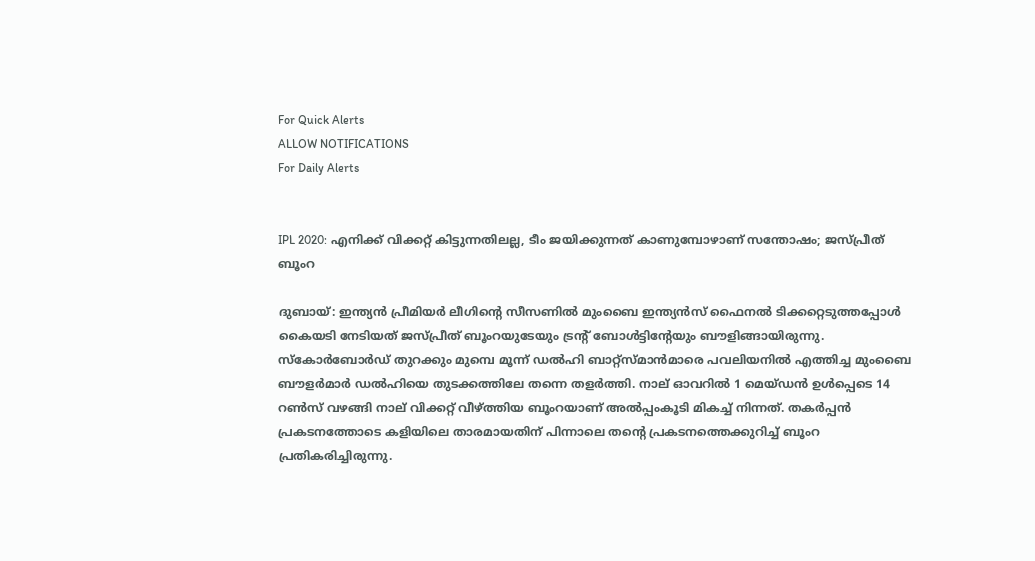For Quick Alerts
ALLOW NOTIFICATIONS
For Daily Alerts


IPL 2020: എനിക്ക് വിക്കറ്റ് കിട്ടുന്നതിലല്ല, ടീം ജയിക്കുന്നത് കാണുമ്പോഴാണ് സന്തോഷം; ജസ്പ്രീത് ബൂംറ

ദുബായ്: ഇന്ത്യന്‍ പ്രീമിയര്‍ ലീഗിന്റെ സീസണില്‍ മുംബൈ ഇന്ത്യന്‍സ് ഫൈനല്‍ ടിക്കറ്റെടുത്തപ്പോള്‍ കൈയടി നേടിയത് ജസ്പ്രീത് ബൂംറയുടേയും ട്രന്റ് ബോള്‍ട്ടിന്റേയും ബൗളിങ്ങായിരുന്നു. സ്‌കോര്‍ബോര്‍ഡ് തുറക്കും മുമ്പെ മൂന്ന് ഡല്‍ഹി ബാറ്റ്‌സ്മാന്‍മാരെ പവലിയനില്‍ എത്തിച്ച മുംബൈ ബൗളര്‍മാര്‍ ഡല്‍ഹിയെ തുടക്കത്തിലേ തന്നെ തളര്‍ത്തി. നാല് ഓവറില്‍ 1 മെയ്ഡന്‍ ഉള്‍പ്പെടെ 14 റണ്‍സ് വഴങ്ങി നാല് വിക്കറ്റ് വീഴ്ത്തിയ ബൂംറയാണ് അല്‍പ്പംകൂടി മികച്ച് നിന്നത്. തകര്‍പ്പന്‍ പ്രകടനത്തോടെ കളിയിലെ താരമായതിന് പിന്നാലെ തന്റെ പ്രകടനത്തെക്കുറിച്ച് ബൂംറ പ്രതികരിച്ചിരുന്നു.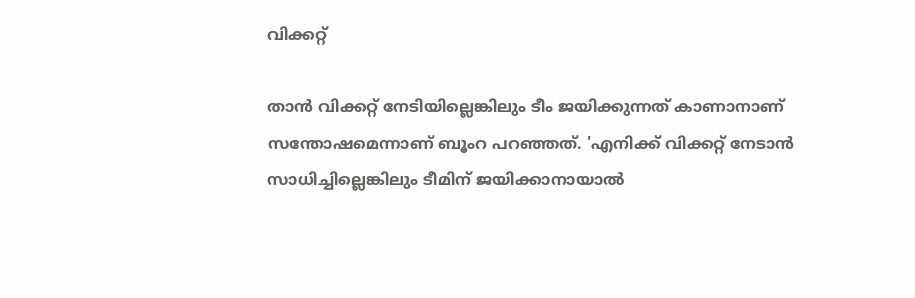വിക്കറ്റ്

താന്‍ വിക്കറ്റ് നേടിയില്ലെങ്കിലും ടീം ജയിക്കുന്നത് കാണാനാണ് സന്തോഷമെന്നാണ് ബൂംറ പറഞ്ഞത്. 'എനിക്ക് വിക്കറ്റ് നേടാന്‍ സാധിച്ചില്ലെങ്കിലും ടീമിന് ജയിക്കാനായാല്‍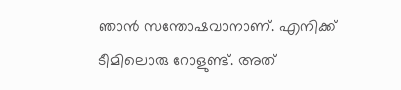ഞാന്‍ സന്തോഷവാനാണ്. എനിക്ക് ടീമിലൊരു റോളുണ്ട്. അത്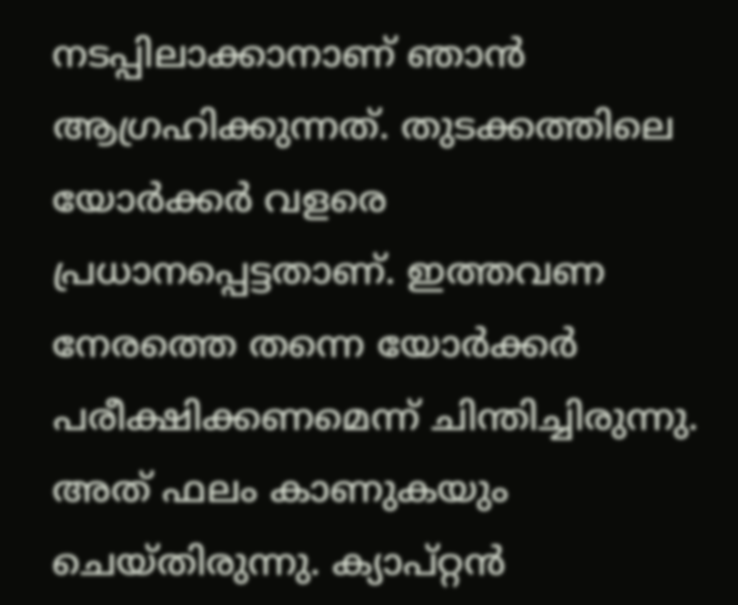നടപ്പിലാക്കാനാണ് ഞാന്‍ ആഗ്രഹിക്കുന്നത്. തുടക്കത്തിലെ യോര്‍ക്കര്‍ വളരെ പ്രധാനപ്പെട്ടതാണ്. ഇത്തവണ നേരത്തെ തന്നെ യോര്‍ക്കര്‍ പരീക്ഷിക്കണമെന്ന് ചിന്തിച്ചിരുന്നു. അത് ഫലം കാണുകയും ചെയ്തിരുന്നു. ക്യാപ്റ്റന്‍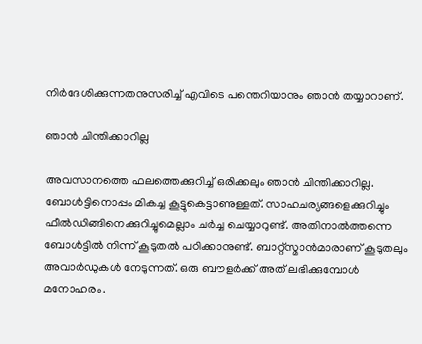നിര്‍ദേശിക്കുന്നതനുസരിച്ച് എവിടെ പന്തെറിയാനും ഞാന്‍ തയ്യാറാണ്.

ഞാന്‍ ചിന്തിക്കാറില്ല

അവസാനത്തെ ഫലത്തെക്കുറിച്ച് ഒരിക്കലും ഞാന്‍ ചിന്തിക്കാറില്ല. ബോള്‍ട്ടിനൊപ്പം മികച്ച കൂട്ടുകെട്ടാണുള്ളത്. സാഹചര്യങ്ങളെക്കുറിച്ചും ഫീല്‍ഡിങ്ങിനെക്കുറിച്ചുമെല്ലാം ചര്‍ച്ച ചെയ്യാറുണ്ട്. അതിനാല്‍ത്തന്നെ ബോള്‍ട്ടില്‍ നിന്ന് കൂടുതല്‍ പഠിക്കാനുണ്ട്. ബാറ്റ്‌സ്മാന്‍മാരാണ് കൂടുതലും അവാര്‍ഡുകള്‍ നേടുന്നത്. ഒരു ബൗളര്‍ക്ക് അത് ലഭിക്കുമ്പോള്‍ മനോഹരം.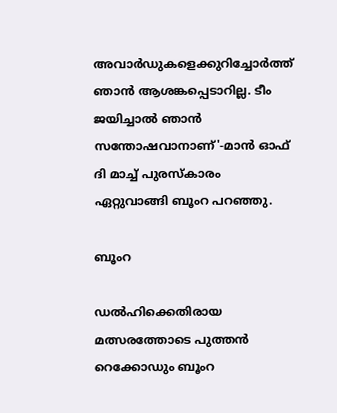അവാര്‍ഡുകളെക്കുറിച്ചോര്‍ത്ത് ഞാന്‍ ആശങ്കപ്പെടാറില്ല. ടീം ജയിച്ചാല്‍ ഞാന്‍ സന്തോഷവാനാണ്'-മാന്‍ ഓഫ് ദി മാച്ച് പുരസ്‌കാരം ഏറ്റുവാങ്ങി ബൂംറ പറഞ്ഞു.

ബൂംറ

ഡല്‍ഹിക്കെതിരായ മത്സരത്തോടെ പുത്തന്‍ റെക്കോഡും ബൂംറ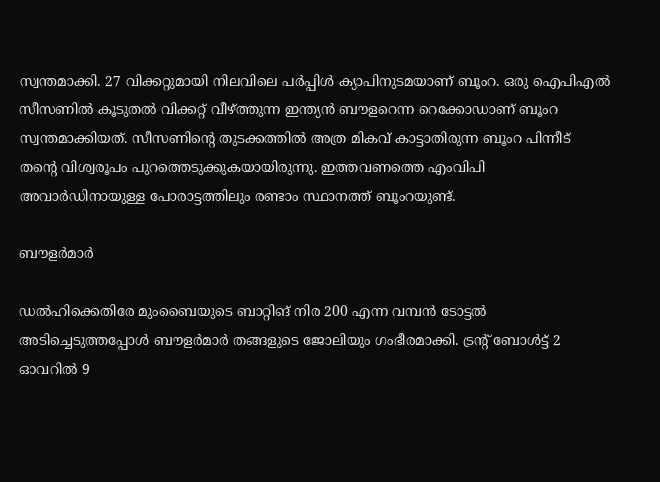സ്വന്തമാക്കി. 27 വിക്കറ്റുമായി നിലവിലെ പര്‍പ്പിള്‍ ക്യാപിനുടമയാണ് ബൂംറ. ഒരു ഐപിഎല്‍ സീസണില്‍ കൂടുതല്‍ വിക്കറ്റ് വീഴ്ത്തുന്ന ഇന്ത്യന്‍ ബൗളറെന്ന റെക്കോഡാണ് ബൂംറ സ്വന്തമാക്കിയത്. സീസണിന്റെ തുടക്കത്തില്‍ അത്ര മികവ് കാട്ടാതിരുന്ന ബൂംറ പിന്നീട് തന്റെ വിശ്വരൂപം പുറത്തെടുക്കുകയായിരുന്നു. ഇത്തവണത്തെ എംവിപി അവാര്‍ഡിനായുള്ള പോരാട്ടത്തിലും രണ്ടാം സ്ഥാനത്ത് ബൂംറയുണ്ട്.

ബൗളര്‍മാര്‍

ഡല്‍ഹിക്കെതിരേ മുംബൈയുടെ ബാറ്റിങ് നിര 200 എന്ന വമ്പന്‍ ടോട്ടല്‍ അടിച്ചെടുത്തപ്പോള്‍ ബൗളര്‍മാര്‍ തങ്ങളുടെ ജോലിയും ഗംഭീരമാക്കി. ട്രന്റ് ബോള്‍ട്ട് 2 ഓവറില്‍ 9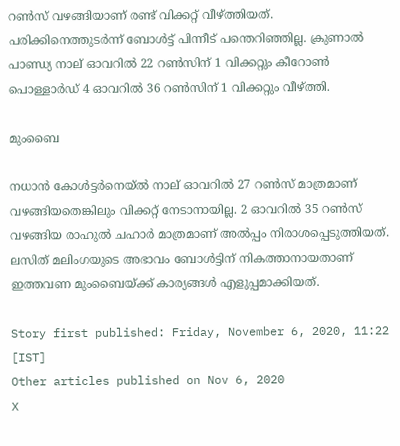റണ്‍സ് വഴങ്ങിയാണ് രണ്ട് വിക്കറ്റ് വീഴ്ത്തിയത്. പരിക്കിനെത്തുടര്‍ന്ന് ബോള്‍ട്ട് പിന്നീട് പന്തെറിഞ്ഞില്ല. ക്രുണാല്‍ പാണ്ഡ്യ നാല് ഓവറില്‍ 22 റണ്‍സിന് 1 വിക്കറ്റും കീറോണ്‍ പൊള്ളാര്‍ഡ് 4 ഓവറില്‍ 36 റണ്‍സിന് 1 വിക്കറ്റും വീഴ്ത്തി.

മുംബൈ

നധാന്‍ കോള്‍ട്ടര്‍നെയ്ല്‍ നാല് ഓവറില്‍ 27 റണ്‍സ് മാത്രമാണ് വഴങ്ങിയതെങ്കിലും വിക്കറ്റ് നേടാനായില്ല. 2 ഓവറില്‍ 35 റണ്‍സ് വഴങ്ങിയ രാഹുല്‍ ചഹാര്‍ മാത്രമാണ് അല്‍പ്പം നിരാശപ്പെടുത്തിയത്. ലസിത് മലിംഗയുടെ അഭാവം ബോള്‍ട്ടിന് നികത്താനായതാണ് ഇത്തവണ മുംബൈയ്ക്ക് കാര്യങ്ങള്‍ എളുപ്പമാക്കിയത്.

Story first published: Friday, November 6, 2020, 11:22 [IST]
Other articles published on Nov 6, 2020
X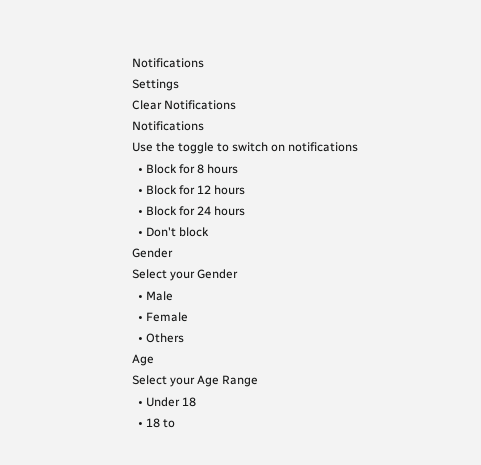Notifications
Settings
Clear Notifications
Notifications
Use the toggle to switch on notifications
  • Block for 8 hours
  • Block for 12 hours
  • Block for 24 hours
  • Don't block
Gender
Select your Gender
  • Male
  • Female
  • Others
Age
Select your Age Range
  • Under 18
  • 18 to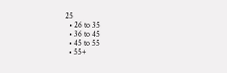25
  • 26 to 35
  • 36 to 45
  • 45 to 55
  • 55+